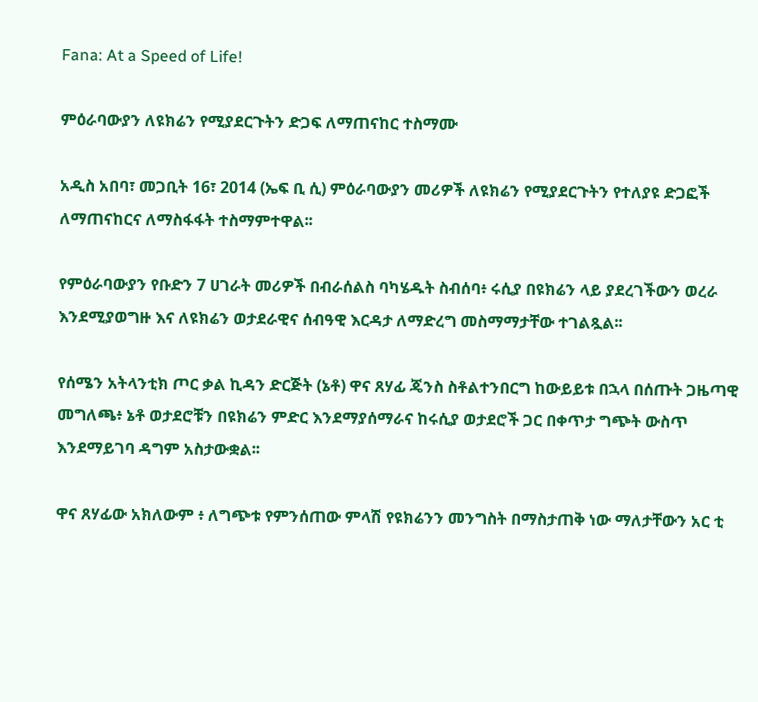Fana: At a Speed of Life!

ምዕራባውያን ለዩክሬን የሚያደርጉትን ድጋፍ ለማጠናከር ተስማሙ

አዲስ አበባ፣ መጋቢት 16፣ 2014 (ኤፍ ቢ ሲ) ምዕራባውያን መሪዎች ለዩክሬን የሚያደርጉትን የተለያዩ ድጋፎች ለማጠናከርና ለማስፋፋት ተስማምተዋል፡፡

የምዕራባውያን የቡድን 7 ሀገራት መሪዎች በብራሰልስ ባካሄዱት ስብሰባ፥ ሩሲያ በዩክሬን ላይ ያደረገችውን ወረራ እንደሚያወግዙ እና ለዩክሬን ወታደራዊና ሰብዓዊ እርዳታ ለማድረግ መስማማታቸው ተገልጿል፡፡

የሰሜን አትላንቲክ ጦር ቃል ኪዳን ድርጅት (ኔቶ) ዋና ጸሃፊ ጄንስ ስቶልተንበርግ ከውይይቱ በኋላ በሰጡት ጋዜጣዊ መግለጫ፥ ኔቶ ወታደሮቹን በዩክሬን ምድር እንደማያሰማራና ከሩሲያ ወታደሮች ጋር በቀጥታ ግጭት ውስጥ እንደማይገባ ዳግም አስታውቋል፡፡

ዋና ጸሃፊው አክለውም ፥ ለግጭቱ የምንሰጠው ምላሽ የዩክሬንን መንግስት በማስታጠቅ ነው ማለታቸውን አር ቲ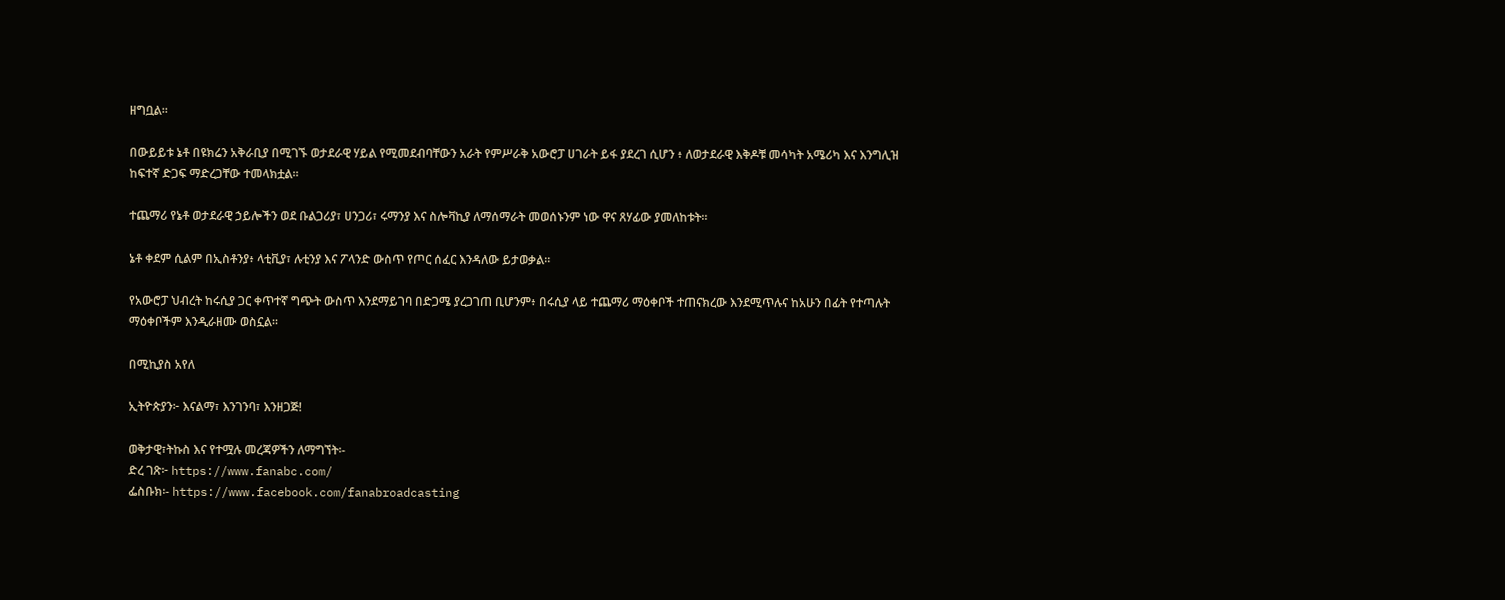ዘግቧል።

በውይይቱ ኔቶ በዩክሬን አቅራቢያ በሚገኙ ወታደራዊ ሃይል የሚመደብባቸውን አራት የምሥራቅ አውሮፓ ሀገራት ይፋ ያደረገ ሲሆን ፥ ለወታደራዊ እቅዶቹ መሳካት አሜሪካ እና እንግሊዝ ከፍተኛ ድጋፍ ማድረጋቸው ተመላክቷል፡፡

ተጨማሪ የኔቶ ወታደራዊ ኃይሎችን ወደ ቡልጋሪያ፣ ሀንጋሪ፣ ሩማንያ እና ስሎቫኪያ ለማሰማራት መወሰኑንም ነው ዋና ጸሃፊው ያመለከቱት።

ኔቶ ቀደም ሲልም በኢስቶንያ፥ ላቲቪያ፣ ሉቲንያ እና ፖላንድ ውስጥ የጦር ሰፈር እንዳለው ይታወቃል።

የአውሮፓ ህብረት ከሩሲያ ጋር ቀጥተኛ ግጭት ውስጥ እንደማይገባ በድጋሜ ያረጋገጠ ቢሆንም፥ በሩሲያ ላይ ተጨማሪ ማዕቀቦች ተጠናክረው እንደሚጥሉና ከአሁን በፊት የተጣሉት ማዕቀቦችም እንዲራዘሙ ወስኗል፡፡

በሚኪያስ አየለ

ኢትዮጵያን፦ እናልማ፣ እንገንባ፣ እንዘጋጅ!

ወቅታዊ፣ትኩስ እና የተሟሉ መረጃዎችን ለማግኘት፡-
ድረ ገጽ፦ https://www.fanabc.com/
ፌስቡክ፡- https://www.facebook.com/fanabroadcasting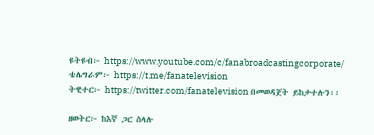ዩትዩብ፦ https://www.youtube.com/c/fanabroadcastingcorporate/
ቴሌግራም፦ https://t.me/fanatelevision
ትዊተር፦ https://twitter.com/fanatelevision በመወዳጀት ይከታተሉን፡፡

ዘወትር፦ ከእኛ ጋር ስላሉ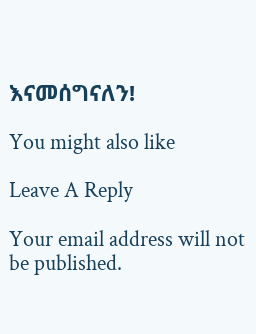እናመሰግናለን!

You might also like

Leave A Reply

Your email address will not be published.